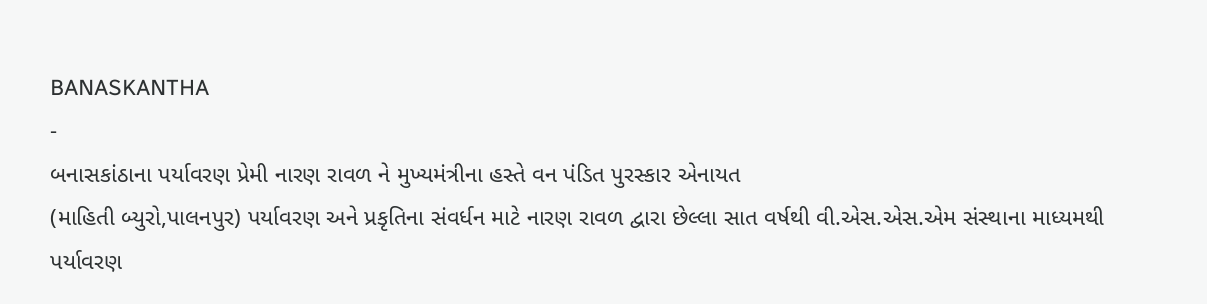BANASKANTHA
-
બનાસકાંઠાના પર્યાવરણ પ્રેમી નારણ રાવળ ને મુખ્યમંત્રીના હસ્તે વન પંડિત પુરસ્કાર એનાયત
(માહિતી બ્યુરો,પાલનપુર) પર્યાવરણ અને પ્રકૃતિના સંવર્ધન માટે નારણ રાવળ દ્વારા છેલ્લા સાત વર્ષથી વી.એસ.એસ.એમ સંસ્થાના માધ્યમથી પર્યાવરણ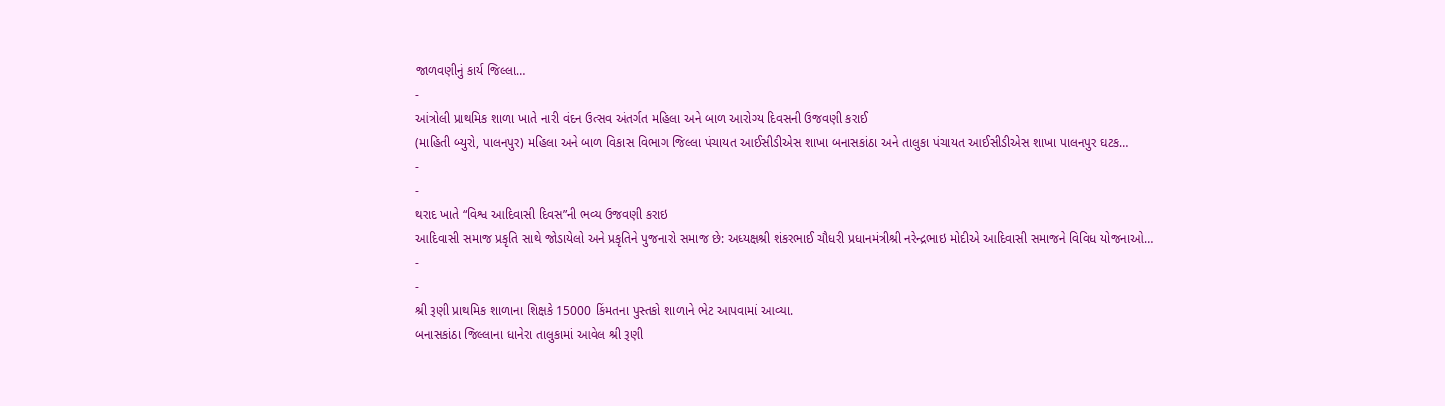જાળવણીનું કાર્ય જિલ્લા…
-
આંત્રોલી પ્રાથમિક શાળા ખાતે નારી વંદન ઉત્સવ અંતર્ગત મહિલા અને બાળ આરોગ્ય દિવસની ઉજવણી કરાઈ
(માહિતી બ્યુરો, પાલનપુર) મહિલા અને બાળ વિકાસ વિભાગ જિલ્લા પંચાયત આઈસીડીએસ શાખા બનાસકાંઠા અને તાલુકા પંચાયત આઈસીડીએસ શાખા પાલનપુર ઘટક…
-
-
થરાદ ખાતે “વિશ્વ આદિવાસી દિવસ”ની ભવ્ય ઉજવણી કરાઇ
આદિવાસી સમાજ પ્રકૃતિ સાથે જોડાયેલો અને પ્રકૃતિને પુજનારો સમાજ છે: અધ્યક્ષશ્રી શંકરભાઈ ચૌધરી પ્રધાનમંત્રીશ્રી નરેન્દ્રભાઇ મોદીએ આદિવાસી સમાજને વિવિધ યોજનાઓ…
-
-
શ્રી રૂણી પ્રાથમિક શાળાના શિક્ષકે 15000 કિંમતના પુસ્તકો શાળાને ભેટ આપવામાં આવ્યા.
બનાસકાંઠા જિલ્લાના ધાનેરા તાલુકામાં આવેલ શ્રી રૂણી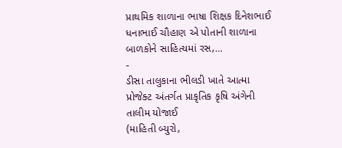પ્રાથમિક શાળાના ભાષા શિક્ષક દિનેશભાઈ ધનાભાઈ ચૌહાણ એ પોતાની શાળાના બાળકોને સાહિત્યમાં રસ,…
-
ડીસા તાલુકાના ભીલડી ખાતે આત્મા પ્રોજેક્ટ અંતર્ગત પ્રાકૃતિક કૃષિ અંગેની તાલીમ યોજાઈ
(માહિતી બ્યુરો,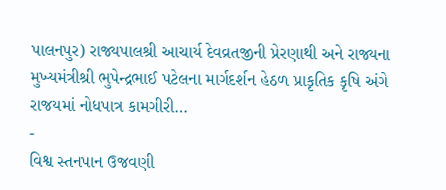પાલનપુર) રાજ્યપાલશ્રી આચાર્ય દેવવ્રતજીની પ્રેરણાથી અને રાજ્યના મુખ્યમંત્રીશ્રી ભુપેન્દ્રભાઈ પટેલના માર્ગદર્શન હેઠળ પ્રાકૃતિક કૃષિ અંગે રાજયમાં નોધપાત્ર કામગીરી…
-
વિશ્વ સ્તનપાન ઉજવણી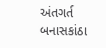અંતગર્ત બનાસકાંઠા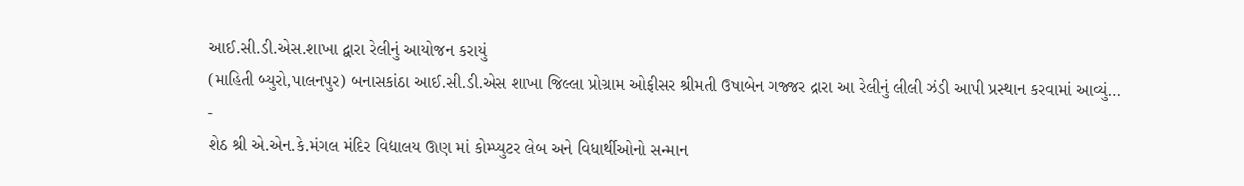આઈ.સી.ડી.એસ.શાખા દ્વારા રેલીનું આયોજન કરાયું
(માહિતી બ્યુરો,પાલનપુર) બનાસકાંઠા આઈ.સી.ડી.એસ શાખા જિલ્લા પ્રોગ્રામ ઓફીસર શ્રીમતી ઉષાબેન ગજ્જર દ્રારા આ રેલીનું લીલી ઝંડી આપી પ્રસ્થાન કરવામાં આવ્યું…
-
શેઠ શ્રી એ.એન.કે.મંગલ મંદિર વિદ્યાલય ઊણ માં કોમ્પ્યુટર લેબ અને વિધાર્થીઓનો સન્માન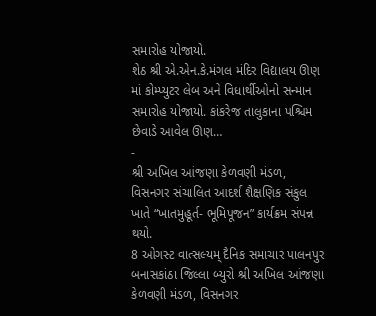સમારોહ યોજાયો.
શેઠ શ્રી એ.એન.કે.મંગલ મંદિર વિદ્યાલય ઊણ માં કોમ્પ્યુટર લેબ અને વિધાર્થીઓનો સન્માન સમારોહ યોજાયો. કાંકરેજ તાલુકાના પશ્ચિમ છેવાડે આવેલ ઊણ…
-
શ્રી અખિલ આંજણા કેળવણી મંડળ, વિસનગર સંચાલિત આદર્શ શૈક્ષણિક સંકુલ ખાતે “ખાતમુહૂર્ત- ભૂમિપૂજન” કાર્યક્રમ સંપન્ન થયો.
8 ઓગસ્ટ વાત્સલ્યમ્ દૈનિક સમાચાર પાલનપુર બનાસકાંઠા જિલ્લા બ્યુરો શ્રી અખિલ આંજણા કેળવણી મંડળ, વિસનગર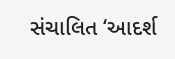સંચાલિત ‘આદર્શ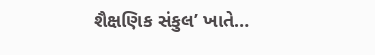શૈક્ષણિક સંકુલ’ ખાતે…